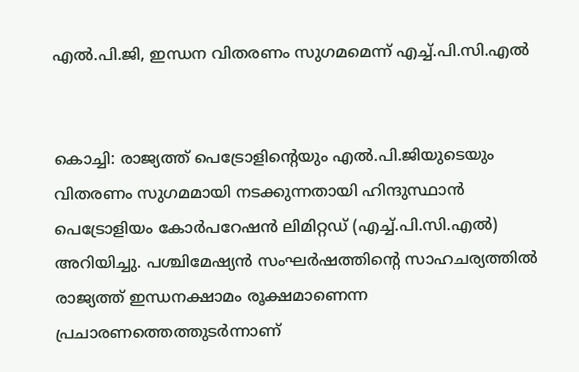എൽ.പി.ജി, ഇന്ധന വിതരണം സുഗമമെന്ന് എച്ച്.പി.സി.എൽ


കൊച്ചി: രാജ്യത്ത് പെട്രോളിന്റെയും എൽ.പി.ജിയുടെയും വിതരണം സുഗമമായി നടക്കുന്നതായി ഹിന്ദുസ്ഥാൻ പെട്രോളിയം കോർപറേഷൻ ലിമിറ്റഡ് (എച്ച്.പി.സി.എൽ) അറിയിച്ചു. പശ്ചിമേഷ്യൻ സംഘർഷത്തിന്റെ സാഹചര്യത്തിൽ രാജ്യത്ത് ഇന്ധനക്ഷാമം രൂക്ഷമാണെന്ന പ്രചാരണത്തെത്തുടർന്നാണ്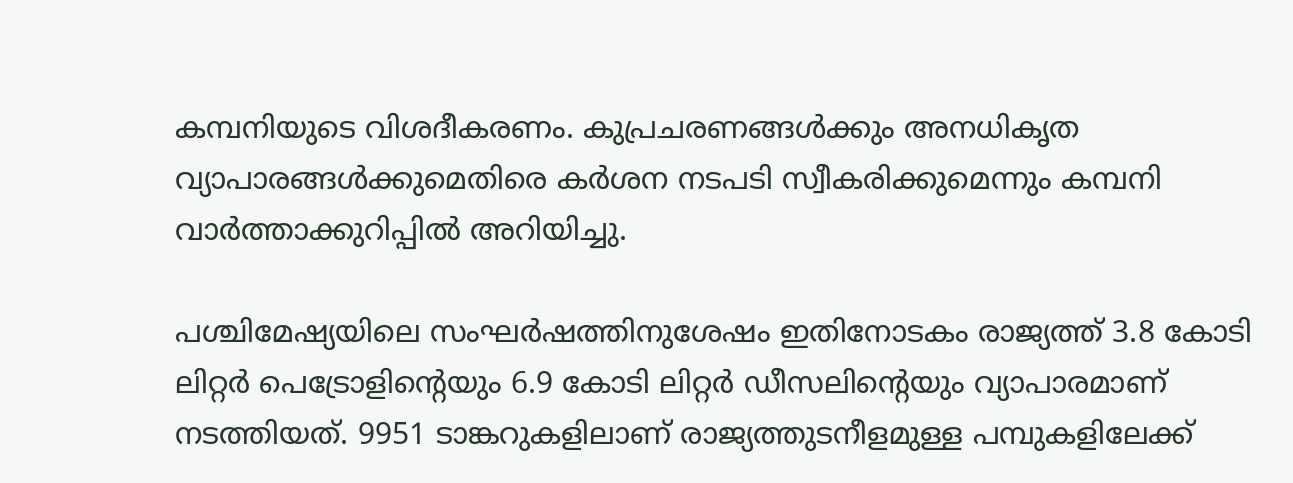കമ്പനിയുടെ വിശദീകരണം. കുപ്രചരണങ്ങൾക്കും അനധികൃത വ്യാപാരങ്ങൾക്കുമെതിരെ കർശന നടപടി സ്വീകരിക്കുമെന്നും കമ്പനി വാർത്താക്കുറിപ്പിൽ അറിയിച്ചു.

പശ്ചിമേഷ്യയിലെ സംഘർഷത്തിനുശേഷം ഇതിനോടകം രാജ്യത്ത് 3.8 കോടി ലിറ്റർ പെട്രോളിന്റെയും 6.9 കോടി ലിറ്റർ ഡീസലിന്റെയും വ്യാപാരമാണ് നടത്തിയത്. 9951 ടാങ്കറുകളിലാണ് രാജ്യത്തുടനീളമുള്ള പമ്പുകളിലേക്ക്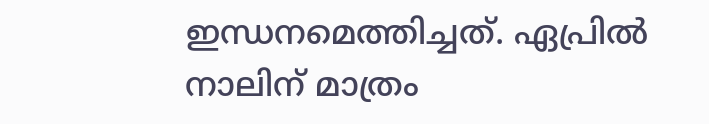ഇന്ധനമെത്തിച്ചത്. ഏപ്രിൽ നാലിന് മാത്രം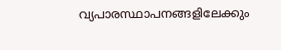വ്യപാരസ്ഥാപനങ്ങളിലേക്കും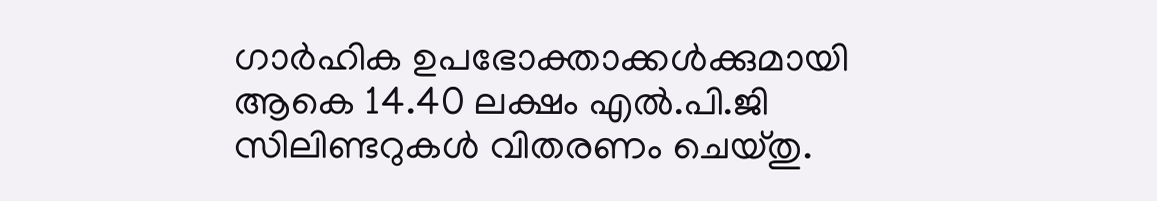ഗാർഹിക ഉപഭോക്താക്കൾക്കുമായി ആകെ 14.40 ലക്ഷം എൽ.പി.ജി സിലിണ്ടറുകൾ വിതരണം ചെയ്തു.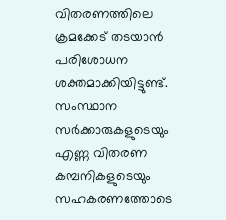വിതരണത്തിലെ ക്രമക്കേട് തടയാൻ പരിശോധന ശക്തമാക്കിയിട്ടുണ്ട്. സംസ്ഥാന സർക്കാരുകളുടെയും എണ്ണ വിതരണ കമ്പനികളുടെയും സഹകരണത്തോടെ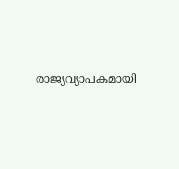രാജ്യവ്യാപകമായി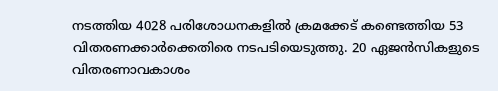നടത്തിയ 4028 പരിശോധനകളിൽ ക്രമക്കേട് കണ്ടെത്തിയ 53 വിതരണക്കാർക്കെതിരെ നടപടിയെടുത്തു. 20 ഏജൻസികളുടെ വിതരണാവകാശം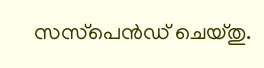സസ്‌പെൻഡ് ചെയ്തു.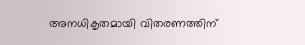അനധികൃതമായി വിതരണത്തിന്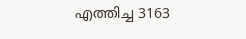എത്തിച്ച 3163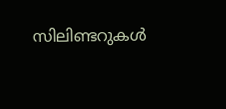സിലിണ്ടറുകൾ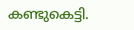കണ്ടുകെട്ടി.